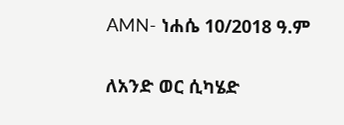AMN- ነሐሴ 10/2018 ዓ.ም

ለአንድ ወር ሲካሄድ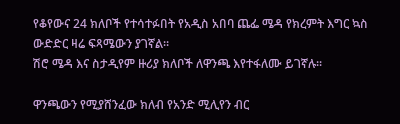የቆየውና 24 ክለቦች የተሳተፉበት የአዲስ አበባ ጨፌ ሜዳ የክረምት እግር ኳስ ውድድር ዛሬ ፍጻሜውን ያገኛል፡፡
ሽሮ ሜዳ እና ስታዲየም ዙሪያ ክለቦች ለዋንጫ እየተፋለሙ ይገኛሉ፡፡

ዋንጫውን የሚያሸንፈው ክለብ የአንድ ሚሊየን ብር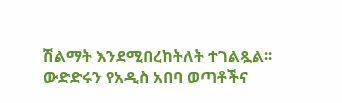ሽልማት እንደሚበረከትለት ተገልጿል፡፡
ውድድሩን የአዲስ አበባ ወጣቶችና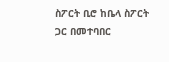ስፖርት ቢሮ ከቤላ ስፖርት ጋር በመተባበር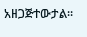አዘጋጅተውታል፡፡